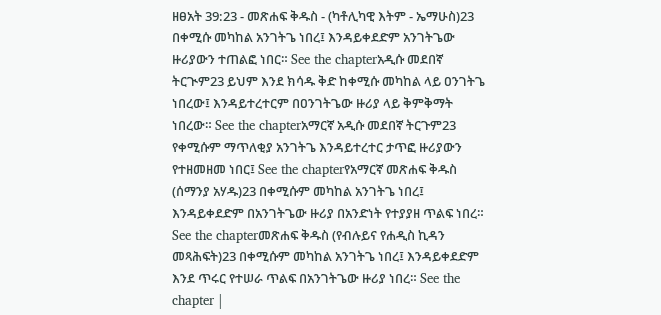ዘፀአት 39:23 - መጽሐፍ ቅዱስ - (ካቶሊካዊ እትም - ኤማሁስ)23 በቀሚሱ መካከል አንገትጌ ነበረ፤ እንዳይቀደድም አንገትጌው ዙሪያውን ተጠልፎ ነበር። See the chapterአዲሱ መደበኛ ትርጒም23 ይህም እንደ ክሳዱ ቅድ ከቀሚሱ መካከል ላይ ዐንገትጌ ነበረው፤ እንዳይተረተርም በዐንገትጌው ዙሪያ ላይ ቅምቅማት ነበረው። See the chapterአማርኛ አዲሱ መደበኛ ትርጉም23 የቀሚሱም ማጥለቂያ አንገትጌ እንዳይተረተር ታጥፎ ዙሪያውን የተዘመዘመ ነበር፤ See the chapterየአማርኛ መጽሐፍ ቅዱስ (ሰማንያ አሃዱ)23 በቀሚሱም መካከል አንገትጌ ነበረ፤ እንዳይቀደድም በአንገትጌው ዙሪያ በአንድነት የተያያዘ ጥልፍ ነበረ። See the chapterመጽሐፍ ቅዱስ (የብሉይና የሐዲስ ኪዳን መጻሕፍት)23 በቀሚሱም መካከል አንገትጌ ነበረ፤ እንዳይቀደድም እንደ ጥሩር የተሠራ ጥልፍ በአንገትጌው ዙሪያ ነበረ። See the chapter |